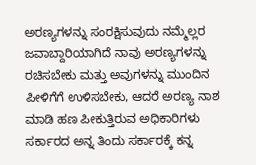ಅರಣ್ಯಗಳನ್ನು ಸಂರಕ್ಷಿಸುವುದು ನಮ್ಮೆಲ್ಲರ ಜವಾಬ್ದಾರಿಯಾಗಿದೆ ನಾವು ಅರಣ್ಯಗಳನ್ನು ರಚಿಸಬೇಕು ಮತ್ತು ಅವುಗಳನ್ನು ಮುಂದಿನ ಪೀಳಿಗೆಗೆ ಉಳಿಸಬೇಕು, ಆದರೆ ಅರಣ್ಯ ನಾಶ ಮಾಡಿ ಹಣ ಪೀಕುತ್ತಿರುವ ಅಧಿಕಾರಿಗಳು ಸರ್ಕಾರದ ಅನ್ನ ತಿಂದು ಸರ್ಕಾರಕ್ಕೆ ಕನ್ನ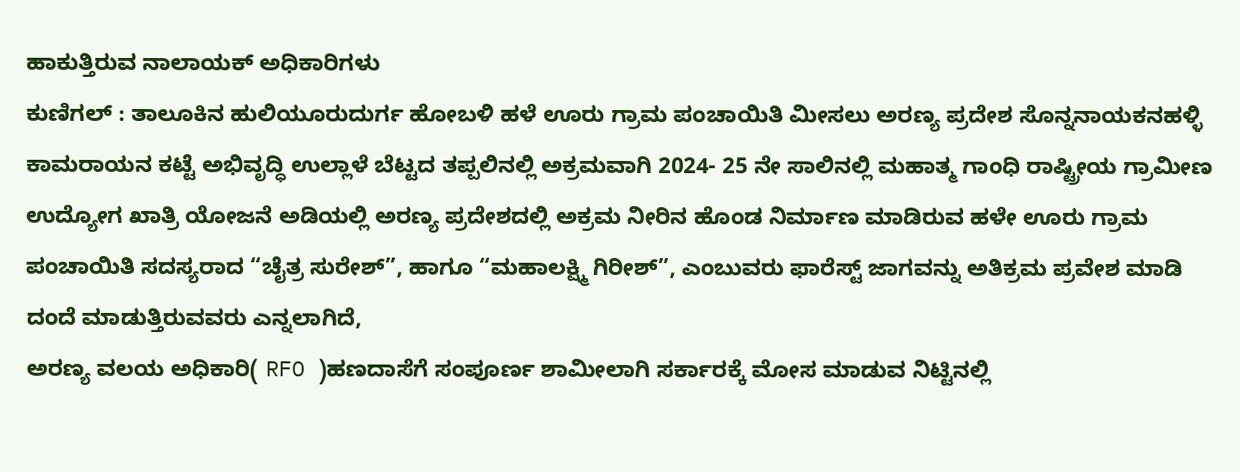ಹಾಕುತ್ತಿರುವ ನಾಲಾಯಕ್ ಅಧಿಕಾರಿಗಳು
ಕುಣಿಗಲ್ : ತಾಲೂಕಿನ ಹುಲಿಯೂರುದುರ್ಗ ಹೋಬಳಿ ಹಳೆ ಊರು ಗ್ರಾಮ ಪಂಚಾಯಿತಿ ಮೀಸಲು ಅರಣ್ಯ ಪ್ರದೇಶ ಸೊನ್ನನಾಯಕನಹಳ್ಳಿ ಕಾಮರಾಯನ ಕಟ್ಟೆ ಅಭಿವೃದ್ಧಿ ಉಲ್ಲಾಳೆ ಬೆಟ್ಟದ ತಪ್ಪಲಿನಲ್ಲಿ ಅಕ್ರಮವಾಗಿ 2024- 25 ನೇ ಸಾಲಿನಲ್ಲಿ ಮಹಾತ್ಮ ಗಾಂಧಿ ರಾಷ್ಟ್ರೀಯ ಗ್ರಾಮೀಣ ಉದ್ಯೋಗ ಖಾತ್ರಿ ಯೋಜನೆ ಅಡಿಯಲ್ಲಿ ಅರಣ್ಯ ಪ್ರದೇಶದಲ್ಲಿ ಅಕ್ರಮ ನೀರಿನ ಹೊಂಡ ನಿರ್ಮಾಣ ಮಾಡಿರುವ ಹಳೇ ಊರು ಗ್ರಾಮ ಪಂಚಾಯಿತಿ ಸದಸ್ಯರಾದ “ಚೈತ್ರ ಸುರೇಶ್”, ಹಾಗೂ “ಮಹಾಲಕ್ಷ್ಮಿ ಗಿರೀಶ್”, ಎಂಬುವರು ಫಾರೆಸ್ಟ್ ಜಾಗವನ್ನು ಅತಿಕ್ರಮ ಪ್ರವೇಶ ಮಾಡಿ ದಂದೆ ಮಾಡುತ್ತಿರುವವರು ಎನ್ನಲಾಗಿದೆ,
ಅರಣ್ಯ ವಲಯ ಅಧಿಕಾರಿ( RFO )ಹಣದಾಸೆಗೆ ಸಂಪೂರ್ಣ ಶಾಮೀಲಾಗಿ ಸರ್ಕಾರಕ್ಕೆ ಮೋಸ ಮಾಡುವ ನಿಟ್ಟಿನಲ್ಲಿ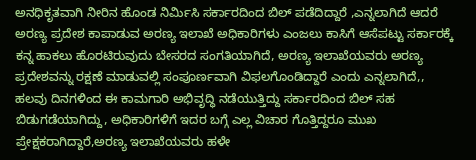ಅನಧಿಕೃತವಾಗಿ ನೀರಿನ ಹೊಂಡ ನಿರ್ಮಿಸಿ ಸರ್ಕಾರದಿಂದ ಬಿಲ್ ಪಡೆದಿದ್ದಾರೆ ,ಎನ್ನಲಾಗಿದೆ ಆದರೆ ಅರಣ್ಯ ಪ್ರದೇಶ ಕಾಪಾಡುವ ಅರಣ್ಯ ಇಲಾಖೆ ಅಧಿಕಾರಿಗಳು ಎಂಜಲು ಕಾಸಿಗೆ ಆಸೆಪಟ್ಟು ಸರ್ಕಾರಕ್ಕೆ ಕನ್ನ ಹಾಕಲು ಹೊರಟಿರುವುದು ಬೇಸರದ ಸಂಗತಿಯಾಗಿದೆ, ಅರಣ್ಯ ಇಲಾಖೆಯವರು ಅರಣ್ಯ ಪ್ರದೇಶವನ್ನು ರಕ್ಷಣೆ ಮಾಡುವಲ್ಲಿ ಸಂಪೂರ್ಣವಾಗಿ ವಿಫಲಗೊಂಡಿದ್ದಾರೆ ಎಂದು ಎನ್ನಲಾಗಿದೆ,,
ಹಲವು ದಿನಗಳಿಂದ ಈ ಕಾಮಗಾರಿ ಅಭಿವೃದ್ಧಿ ನಡೆಯುತ್ತಿದ್ದು ಸರ್ಕಾರದಿಂದ ಬಿಲ್ ಸಹ ಬಿಡುಗಡೆಯಾಗಿದ್ದು, ಅಧಿಕಾರಿಗಳಿಗೆ ಇದರ ಬಗ್ಗೆ ಎಲ್ಲ ವಿಚಾರ ಗೊತ್ತಿದ್ದರೂ ಮುಖ ಪ್ರೇಕ್ಷಕರಾಗಿದ್ದಾರೆ,ಅರಣ್ಯ ಇಲಾಖೆಯವರು ಹಳೇ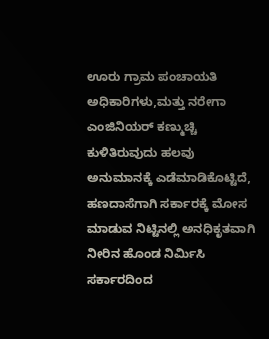ಊರು ಗ್ರಾಮ ಪಂಚಾಯತಿ ಅಧಿಕಾರಿಗಳು,ಮತ್ತು ನರೇಗಾ ಎಂಜಿನಿಯರ್ ಕಣ್ಮುಚ್ಚಿ ಕುಳಿತಿರುವುದು ಹಲವು ಅನುಮಾನಕ್ಕೆ ಎಡೆಮಾಡಿಕೊಟ್ಟಿದೆ, ಹಣದಾಸೆಗಾಗಿ ಸರ್ಕಾರಕ್ಕೆ ಮೋಸ ಮಾಡುವ ನಿಟ್ಟಿನಲ್ಲಿ ಅನಧಿಕೃತವಾಗಿ ನೀರಿನ ಹೊಂಡ ನಿರ್ಮಿಸಿ ಸರ್ಕಾರದಿಂದ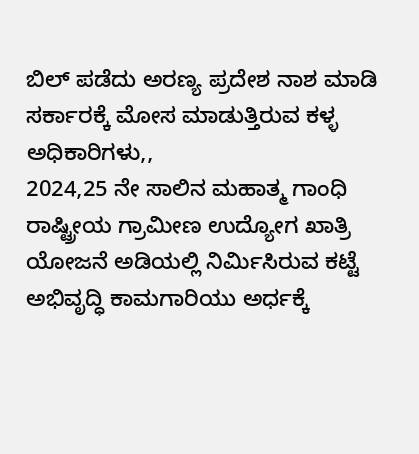ಬಿಲ್ ಪಡೆದು ಅರಣ್ಯ ಪ್ರದೇಶ ನಾಶ ಮಾಡಿ ಸರ್ಕಾರಕ್ಕೆ ಮೋಸ ಮಾಡುತ್ತಿರುವ ಕಳ್ಳ ಅಧಿಕಾರಿಗಳು,,
2024,25 ನೇ ಸಾಲಿನ ಮಹಾತ್ಮ ಗಾಂಧಿ ರಾಷ್ಟ್ರೀಯ ಗ್ರಾಮೀಣ ಉದ್ಯೋಗ ಖಾತ್ರಿ ಯೋಜನೆ ಅಡಿಯಲ್ಲಿ ನಿರ್ಮಿಸಿರುವ ಕಟ್ಟೆ ಅಭಿವೃದ್ಧಿ ಕಾಮಗಾರಿಯು ಅರ್ಧಕ್ಕೆ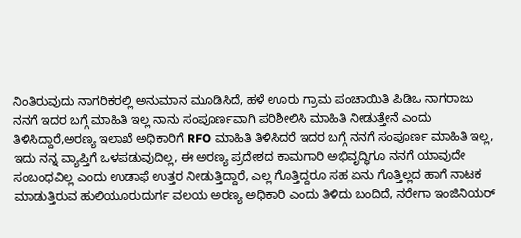ನಿಂತಿರುವುದು ನಾಗರಿಕರಲ್ಲಿ ಅನುಮಾನ ಮೂಡಿಸಿದೆ, ಹಳೆ ಊರು ಗ್ರಾಮ ಪಂಚಾಯಿತಿ ಪಿಡಿಒ ನಾಗರಾಜು ನನಗೆ ಇದರ ಬಗ್ಗೆ ಮಾಹಿತಿ ಇಲ್ಲ ನಾನು ಸಂಪೂರ್ಣವಾಗಿ ಪರಿಶೀಲಿಸಿ ಮಾಹಿತಿ ನೀಡುತ್ತೇನೆ ಎಂದು ತಿಳಿಸಿದ್ದಾರೆ,ಅರಣ್ಯ ಇಲಾಖೆ ಅಧಿಕಾರಿಗೆ RFO ಮಾಹಿತಿ ತಿಳಿಸಿದರೆ ಇದರ ಬಗ್ಗೆ ನನಗೆ ಸಂಪೂರ್ಣ ಮಾಹಿತಿ ಇಲ್ಲ, ಇದು ನನ್ನ ವ್ಯಾಪ್ತಿಗೆ ಒಳಪಡುವುದಿಲ್ಲ, ಈ ಅರಣ್ಯ ಪ್ರದೇಶದ ಕಾಮಗಾರಿ ಅಭಿವೃದ್ಧಿಗೂ ನನಗೆ ಯಾವುದೇ ಸಂಬಂಧವಿಲ್ಲ ಎಂದು ಉಡಾಫೆ ಉತ್ತರ ನೀಡುತ್ತಿದ್ದಾರೆ, ಎಲ್ಲ ಗೊತ್ತಿದ್ದರೂ ಸಹ ಏನು ಗೊತ್ತಿಲ್ಲದ ಹಾಗೆ ನಾಟಕ ಮಾಡುತ್ತಿರುವ ಹುಲಿಯೂರುದುರ್ಗ ವಲಯ ಅರಣ್ಯ ಅಧಿಕಾರಿ ಎಂದು ತಿಳಿದು ಬಂದಿದೆ, ನರೇಗಾ ಇಂಜಿನಿಯರ್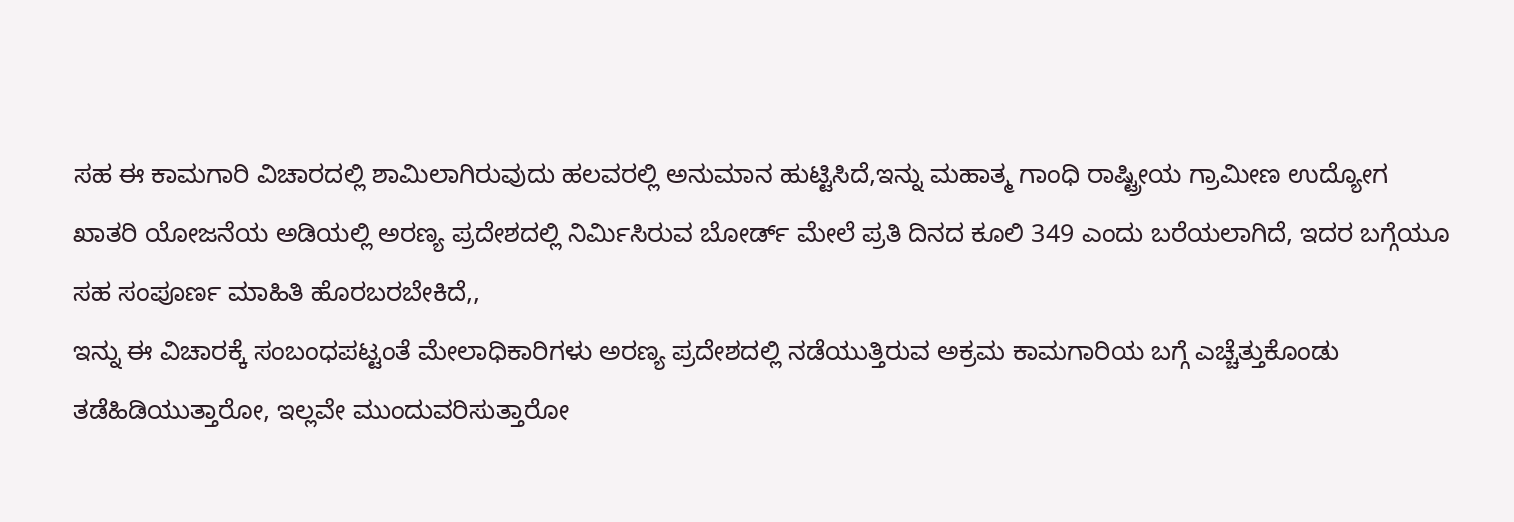ಸಹ ಈ ಕಾಮಗಾರಿ ವಿಚಾರದಲ್ಲಿ ಶಾಮಿಲಾಗಿರುವುದು ಹಲವರಲ್ಲಿ ಅನುಮಾನ ಹುಟ್ಟಿಸಿದೆ,ಇನ್ನು ಮಹಾತ್ಮ ಗಾಂಧಿ ರಾಷ್ಟ್ರೀಯ ಗ್ರಾಮೀಣ ಉದ್ಯೋಗ ಖಾತರಿ ಯೋಜನೆಯ ಅಡಿಯಲ್ಲಿ ಅರಣ್ಯ ಪ್ರದೇಶದಲ್ಲಿ ನಿರ್ಮಿಸಿರುವ ಬೋರ್ಡ್ ಮೇಲೆ ಪ್ರತಿ ದಿನದ ಕೂಲಿ 349 ಎಂದು ಬರೆಯಲಾಗಿದೆ, ಇದರ ಬಗ್ಗೆಯೂ ಸಹ ಸಂಪೂರ್ಣ ಮಾಹಿತಿ ಹೊರಬರಬೇಕಿದೆ,,
ಇನ್ನು ಈ ವಿಚಾರಕ್ಕೆ ಸಂಬಂಧಪಟ್ಟಂತೆ ಮೇಲಾಧಿಕಾರಿಗಳು ಅರಣ್ಯ ಪ್ರದೇಶದಲ್ಲಿ ನಡೆಯುತ್ತಿರುವ ಅಕ್ರಮ ಕಾಮಗಾರಿಯ ಬಗ್ಗೆ ಎಚ್ಚೆತ್ತುಕೊಂಡು ತಡೆಹಿಡಿಯುತ್ತಾರೋ, ಇಲ್ಲವೇ ಮುಂದುವರಿಸುತ್ತಾರೋ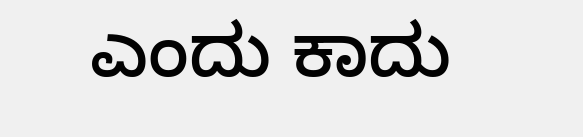ಎಂದು ಕಾದು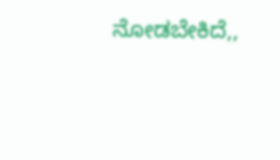ನೋಡಬೇಕಿದೆ,,